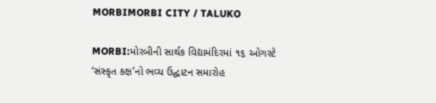MORBIMORBI CITY / TALUKO

MORBI:મોરબીની સાર્થક વિદ્યામંદિરમાં ૧૬ ઓગસ્ટે ‘સંસ્કૃત કક્ષ’નો ભવ્ય ઉદ્ઘાટન સમારોહ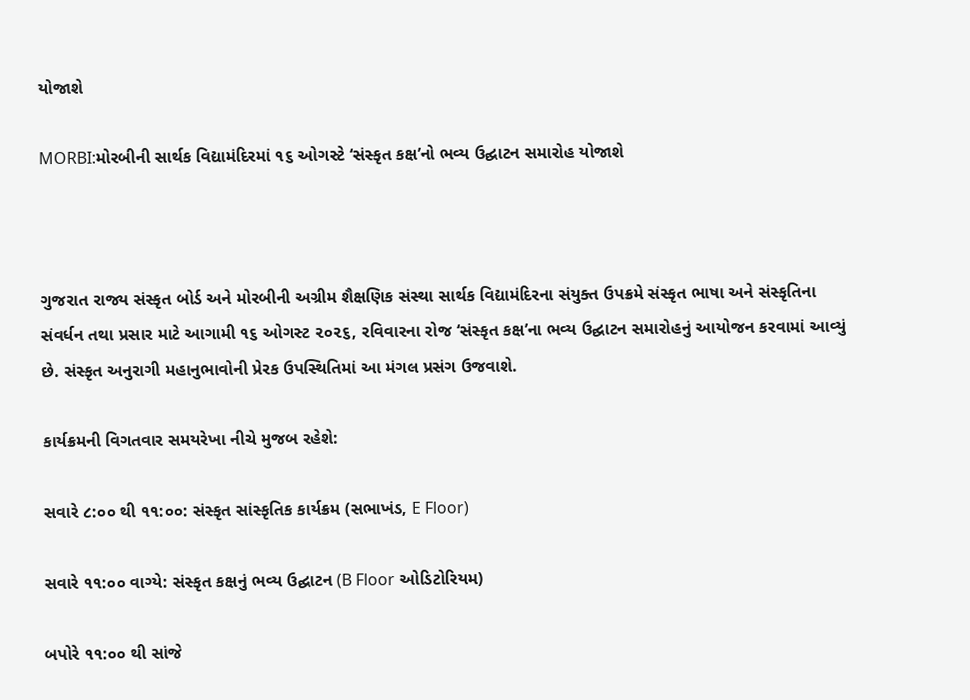યોજાશે

MORBI:મોરબીની સાર્થક વિદ્યામંદિરમાં ૧૬ ઓગસ્ટે ‘સંસ્કૃત કક્ષ’નો ભવ્ય ઉદ્ઘાટન સમારોહ યોજાશે



ગુજરાત રાજ્ય સંસ્કૃત બોર્ડ અને મોરબીની અગ્રીમ શૈક્ષણિક સંસ્થા સાર્થક વિદ્યામંદિરના સંયુક્ત ઉપક્રમે સંસ્કૃત ભાષા અને સંસ્કૃતિના સંવર્ધન તથા પ્રસાર માટે આગામી ૧૬ ઓગસ્ટ ૨૦૨૬, રવિવારના રોજ ‘સંસ્કૃત કક્ષ’ના ભવ્ય ઉદ્ઘાટન સમારોહનું આયોજન કરવામાં આવ્યું છે. સંસ્કૃત અનુરાગી મહાનુભાવોની પ્રેરક ઉપસ્થિતિમાં આ મંગલ પ્રસંગ ઉજવાશે.

કાર્યક્રમની વિગતવાર સમયરેખા નીચે મુજબ રહેશે:

સવારે ૮:૦૦ થી ૧૧:૦૦: સંસ્કૃત સાંસ્કૃતિક કાર્યક્રમ (સભાખંડ, E Floor)

સવારે ૧૧:૦૦ વાગ્યે: સંસ્કૃત કક્ષનું ભવ્ય ઉદ્ઘાટન (B Floor ઓડિટોરિયમ)

બપોરે ૧૧:૦૦ થી સાંજે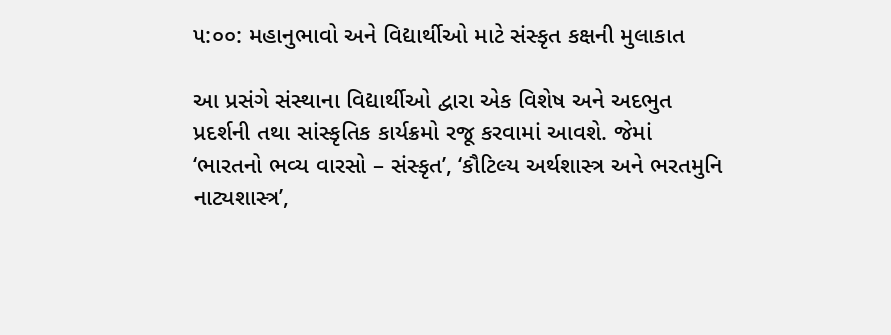૫:૦૦: મહાનુભાવો અને વિદ્યાર્થીઓ માટે સંસ્કૃત કક્ષની મુલાકાત

આ પ્રસંગે સંસ્થાના વિદ્યાર્થીઓ દ્વારા એક વિશેષ અને અદભુત પ્રદર્શની તથા સાંસ્કૃતિક કાર્યક્રમો રજૂ કરવામાં આવશે. જેમાં ‘ભારતનો ભવ્ય વારસો – સંસ્કૃત’, ‘કૌટિલ્ય અર્થશાસ્ત્ર અને ભરતમુનિ નાટ્યશાસ્ત્ર’,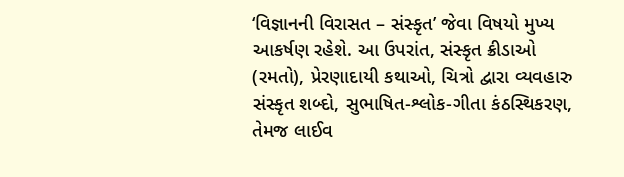‘વિજ્ઞાનની વિરાસત – સંસ્કૃત’ જેવા વિષયો મુખ્ય આકર્ષણ રહેશે. આ ઉપરાંત, સંસ્કૃત ક્રીડાઓ (રમતો), પ્રેરણાદાયી કથાઓ, ચિત્રો દ્વારા વ્યવહારુ સંસ્કૃત શબ્દો, સુભાષિત-શ્લોક-ગીતા કંઠસ્થિકરણ, તેમજ લાઈવ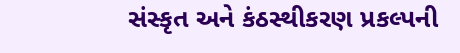સંસ્કૃત અને કંઠસ્થીકરણ પ્રકલ્પની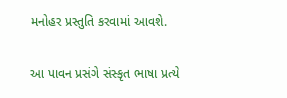મનોહર પ્રસ્તુતિ કરવામાં આવશે.

આ પાવન પ્રસંગે સંસ્કૃત ભાષા પ્રત્યે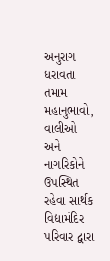અનુરાગ ધરાવતા તમામ મહાનુભાવો, વાલીઓ અને નાગરિકોને ઉપસ્થિત રહેવા સાર્થક વિદ્યામંદિર પરિવાર દ્વારા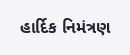હાર્દિક નિમંત્રણ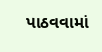પાઠવવામાં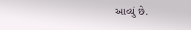આવ્યું છે.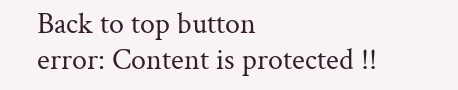Back to top button
error: Content is protected !!